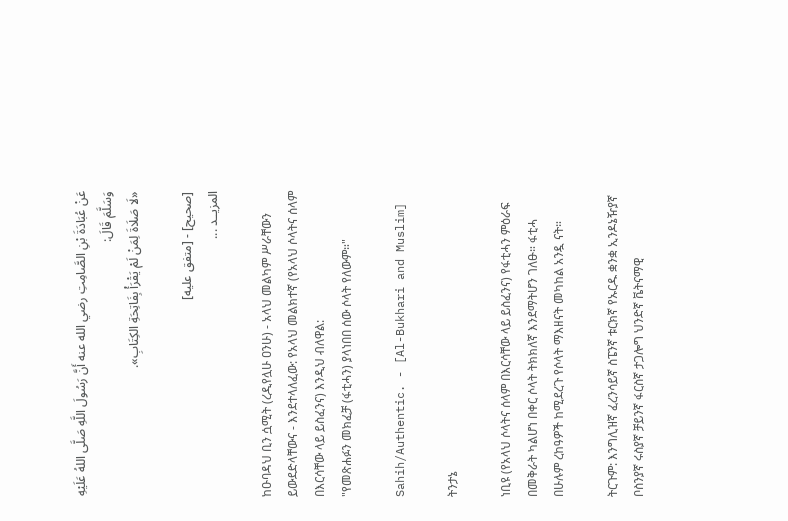عَنْ عُبَادَةَ بْنِ الصَّامِتِ رضي الله عنه أَنَّ رَسُولَ اللَّهِ صَلَّى اللهُ عَلَيْهِ وَسَلَّمَ قَالَ:
«لَا صَلَاةَ لِمَنْ لَمْ يَقْرَأْ بِفَاتِحَةِ الكِتَابِ».

[صحيح] - [متفق عليه]
المزيــد ...

ከዑባዳህ ቢን ሷሚት (ረዲየሏሁ ዐንሁ) - አላህ መልካም ሥራቸውን ይውደድላቸውና - እንደተላለፈው: የአላህ መልክተኛ (የአላህ ሶላትና ሰላም በእርሳቸው ላይ ይስፈንና) እንዲህ ብለዋል:
"የመጽሐፉን መክፈቻ (ፋቲሓን) ያላነበበ ሰው ሶላት የለውም።"

Sahih/Authentic. - [Al-Bukhari and Muslim]

ትንታኔ

ነቢዩ (የአላህ ሶላትና ሰላም በእርሳቸው ላይ ይስፈንና) የፋቲሓን ምዕራፍ በመቅራት ካልሆነ በቀር ሶላት ትክክለኛ እንደማትሆን ገለፁ። ፋቲሓ በሁሉም ረከዓዎች ከሚደረጉ የሶላት ማእዘናት መካከል አንዷ ናት።

ትርጉም: እንግሊዝኛ ፈረንሳይኛ ስፔንኛ ቱርክኛ የኡርዱ ቋንቋ ኢንዶኔዥያኛ ቦስንያኛ ሩስያኛ ቻይንኛ ፋርስኛ ታጋሎግ ህንድኛ ቬትናማዊ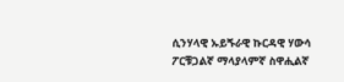ሲንሃላዊ ኡይጙራዊ ኩርዳዊ ሃውሳ ፖርቹጋልኛ ማላያላምኛ ስዋሒልኛ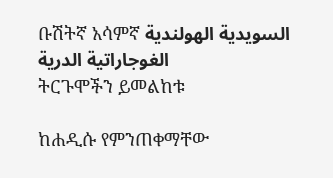ቡሽትኛ አሳምኛ السويدية الهولندية الغوجاراتية الدرية
ትርጉሞችን ይመልከቱ

ከሐዲሱ የምንጠቀማቸው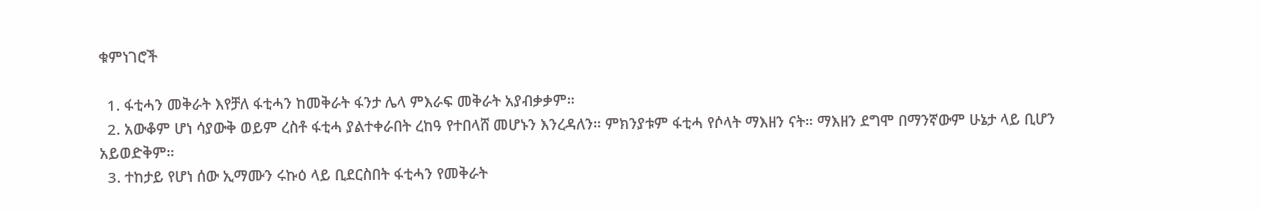ቁምነገሮች

  1. ፋቲሓን መቅራት እየቻለ ፋቲሓን ከመቅራት ፋንታ ሌላ ምእራፍ መቅራት አያብቃቃም።
  2. አውቆም ሆነ ሳያውቅ ወይም ረስቶ ፋቲሓ ያልተቀራበት ረከዓ የተበላሸ መሆኑን እንረዳለን። ምክንያቱም ፋቲሓ የሶላት ማእዘን ናት። ማእዘን ደግሞ በማንኛውም ሁኔታ ላይ ቢሆን አይወድቅም።
  3. ተከታይ የሆነ ሰው ኢማሙን ሩኩዕ ላይ ቢደርስበት ፋቲሓን የመቅራት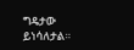ግዴታው ይነሳለታል።